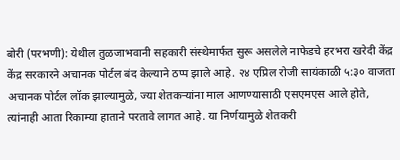बोरी (परभणी): येथील तुळजाभवानी सहकारी संस्थेमार्फत सुरू असलेले नाफेडचे हरभरा खरेदी केंद्र केंद्र सरकारने अचानक पोर्टल बंद केल्याने ठप्प झाले आहे. २४ एप्रिल रोजी सायंकाळी ५:३० वाजता अचानक पोर्टल लॉक झाल्यामुळे, ज्या शेतकऱ्यांना माल आणण्यासाठी एसएमएस आले होते, त्यांनाही आता रिकाम्या हाताने परतावे लागत आहे. या निर्णयामुळे शेतकरी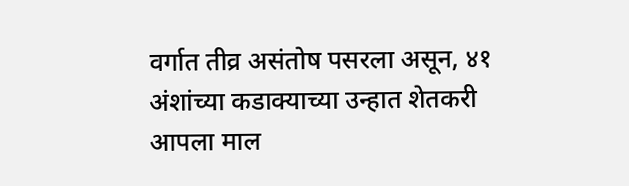वर्गात तीव्र असंतोष पसरला असून, ४१ अंशांच्या कडाक्याच्या उन्हात शेतकरी आपला माल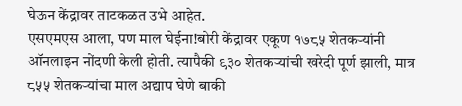घेऊन केंद्रावर ताटकळत उभे आहेत.
एसएमएस आला, पण माल घेईना!बोरी केंद्रावर एकूण १७८५ शेतकऱ्यांनी ऑनलाइन नोंदणी केली होती. त्यापैकी ९३० शेतकऱ्यांची खरेदी पूर्ण झाली, मात्र ८५५ शेतकऱ्यांचा माल अद्याप घेणे बाकी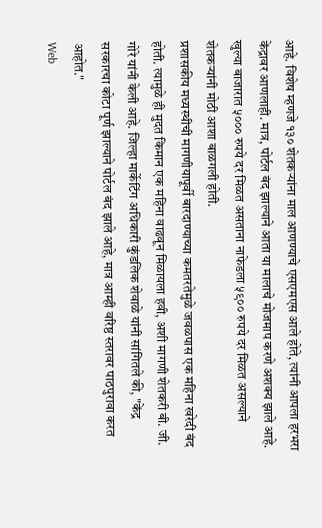आहे. विशेष म्हणजे १३० शेतकऱ्यांना माल आणण्याचे एसएमएस आले होते, त्यांनी आपला हरभरा केंद्रावर आणलाही. मात्र, पोर्टल बंद झाल्याने आता या मालाचे मोजमाप करणे अशक्य झाले आहे. खुल्या बाजारात ५००० रुपये दर मिळत असताना नाफेडला ५९०० रुपये दर मिळत असल्याने शेतकऱ्यांनी मोठी आशा बाळगली होती.
प्रशासकीय मध्यस्थीची मागणीयापूर्वी बारदाण्याच्या कमतरतेमुळे जवळपास एक महिना खरेदी बंद होती. त्यामुळे ही मुदत किमान एक महिना वाढवून मिळायला हवी, अशी मागणी शेतकरी बी. जी. गोरे यांनी केली आहे. जिल्हा मार्केटिंग अधिकारी कुंडलिक शेवाळे यांनी सांगितले की, "केंद्र सरकारचा कोटा पूर्ण झाल्याने पोर्टल बंद झाले आहे, मात्र आम्ही वरिष्ठ स्तरावर पाठपुरावा करत आहोत."
Web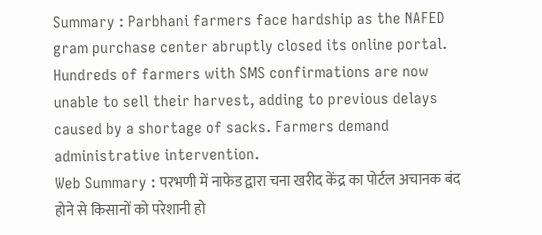Summary : Parbhani farmers face hardship as the NAFED gram purchase center abruptly closed its online portal. Hundreds of farmers with SMS confirmations are now unable to sell their harvest, adding to previous delays caused by a shortage of sacks. Farmers demand administrative intervention.
Web Summary : परभणी में नाफेड द्वारा चना खरीद केंद्र का पोर्टल अचानक बंद होने से किसानों को परेशानी हो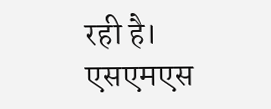रही है। एसएमएस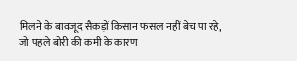मिलने के बावजूद सैकड़ों किसान फसल नहीं बेच पा रहे, जो पहले बोरी की कमी के कारण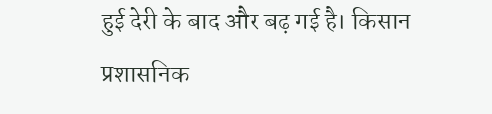हुई देरी के बाद और बढ़ गई है। किसान प्रशासनिक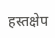हस्तक्षेप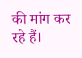की मांग कर रहे हैं।